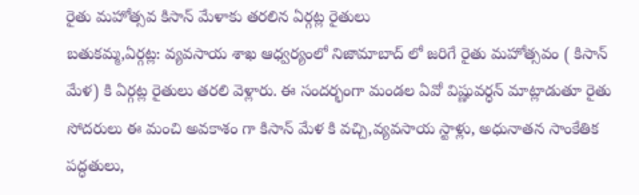రైతు మహోత్సవ కిసాన్ మేళాకు తరలిన ఏర్గట్ల రైతులు
బతుకమ్మ,ఏర్గట్ల: వ్యవసాయ శాఖ ఆధ్వర్యంలో నిజామాబాద్ లో జరిగే రైతు మహోత్సవం ( కిసాన్ మేళ) కి ఏర్గట్ల రైతులు తరలి వెళ్లారు. ఈ సందర్భంగా మండల ఏవో విష్ణువర్ధన్ మాట్లాడుతూ రైతు సోదరులు ఈ మంచి అవకాశం గా కిసాన్ మేళ కి వచ్చి,వ్యవసాయ స్టాళ్లు, అధునాతన సాంకేతిక పద్ధతులు,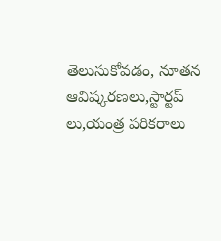తెలుసుకోవడం, నూతన ఆవిష్కరణలు,స్టార్టప్ లు,యంత్ర పరికరాలు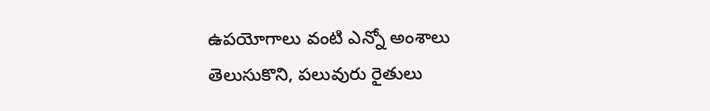ఉపయోగాలు వంటి ఎన్నో అంశాలు తెలుసుకొని, పలువురు రైతులు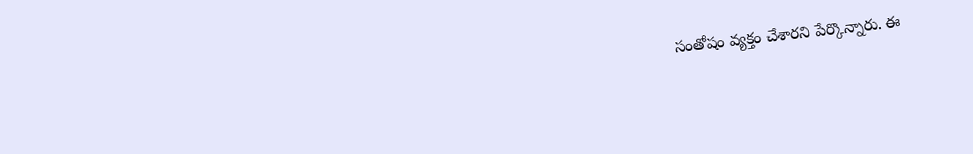సంతోషం వ్యక్తం చేశారని పేర్కొన్నారు. ఈ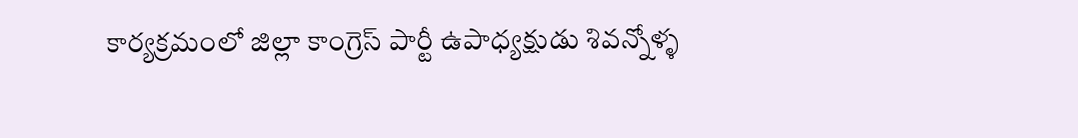కార్యక్రమంలో జిల్లా కాంగ్రెస్ పార్టీ ఉపాధ్యక్షుడు శివన్నోళ్ళ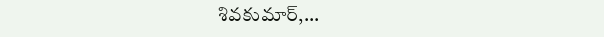శివకుమార్,...